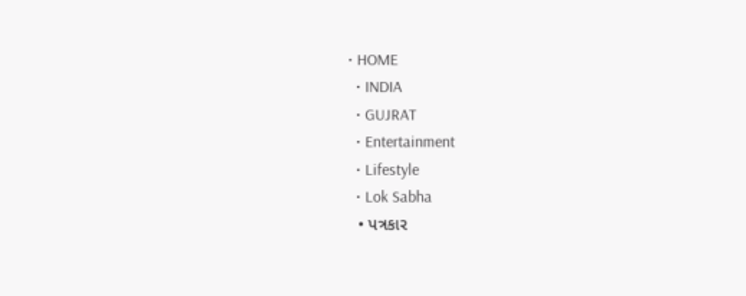• HOME
  • INDIA
  • GUJRAT
  • Entertainment
  • Lifestyle
  • Lok Sabha
  • પત્રકાર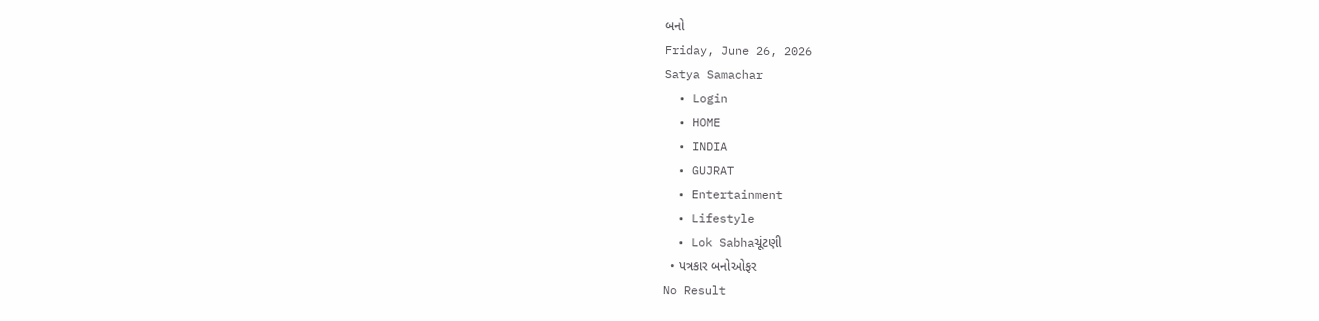બનો
Friday, June 26, 2026
Satya Samachar
  • Login
  • HOME
  • INDIA
  • GUJRAT
  • Entertainment
  • Lifestyle
  • Lok Sabhaચૂંટણી
  • પત્રકાર બનોઓફર
No Result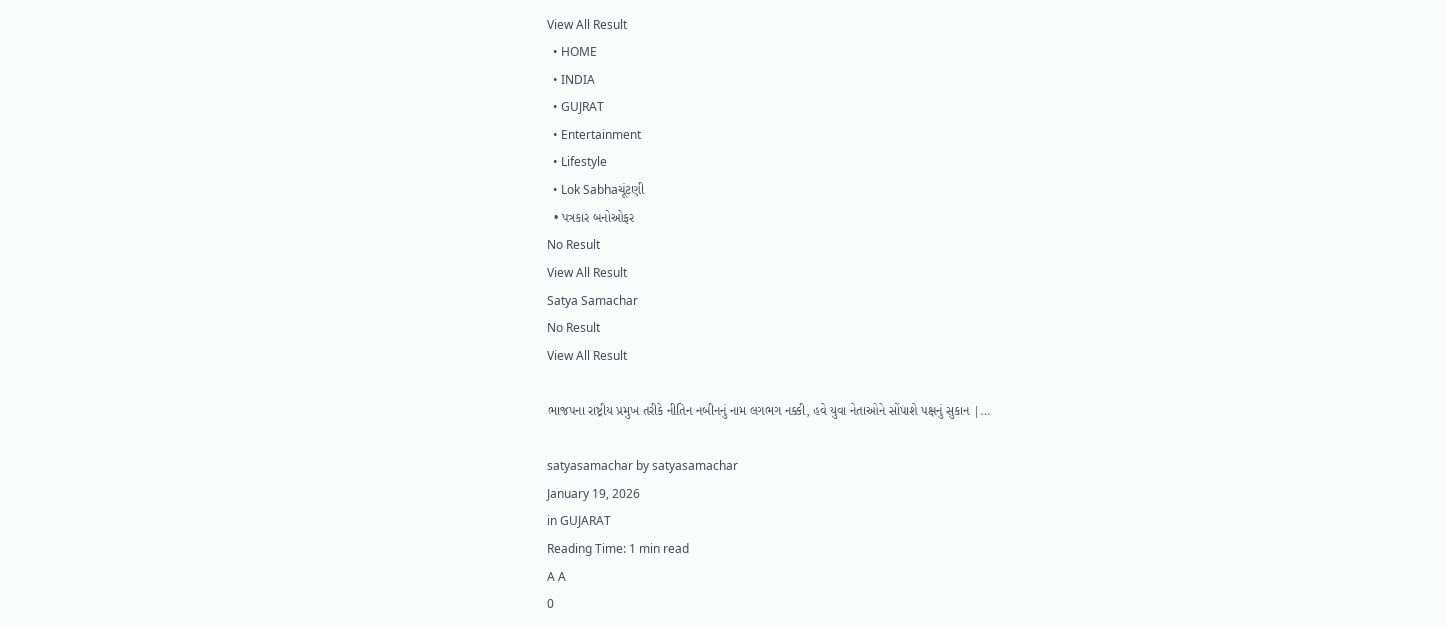View All Result
  • HOME
  • INDIA
  • GUJRAT
  • Entertainment
  • Lifestyle
  • Lok Sabhaચૂંટણી
  • પત્રકાર બનોઓફર
No Result
View All Result
Satya Samachar
No Result
View All Result

ભાજપના રાષ્ટ્રીય પ્રમુખ તરીકે નીતિન નબીનનું નામ લગભગ નક્કી, હવે યુવા નેતાઓને સોંપાશે પક્ષનું સુકાન |…

satyasamachar by satyasamachar
January 19, 2026
in GUJARAT
Reading Time: 1 min read
A A
0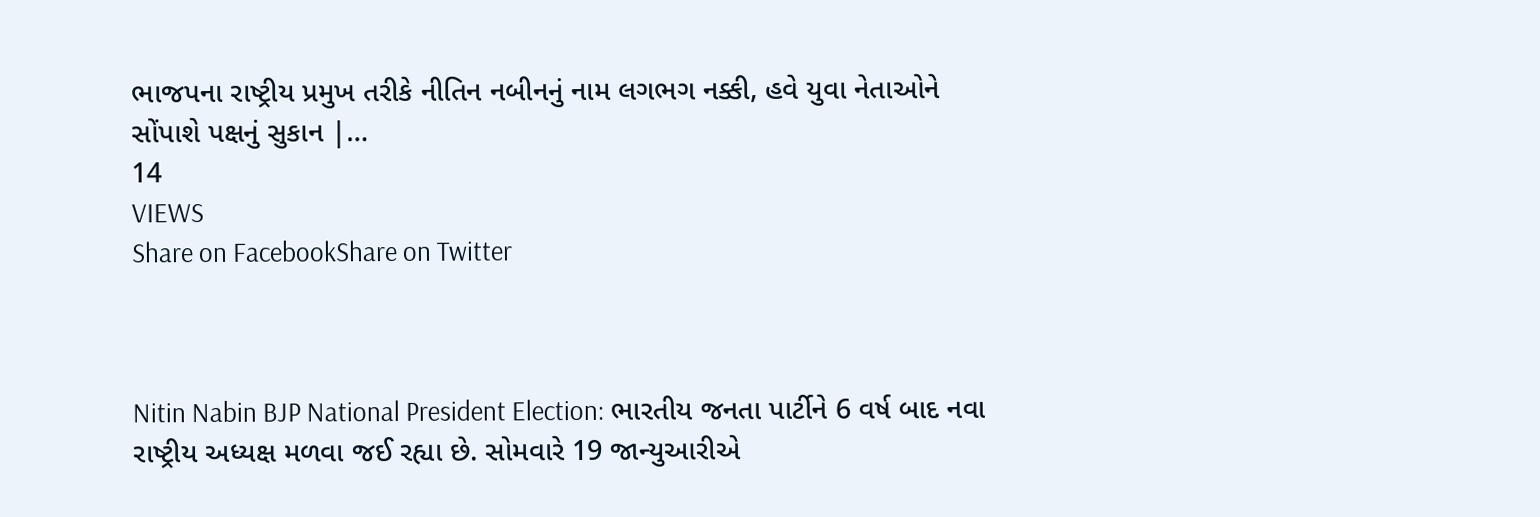ભાજપના રાષ્ટ્રીય પ્રમુખ તરીકે નીતિન નબીનનું નામ લગભગ નક્કી, હવે યુવા નેતાઓને સોંપાશે પક્ષનું સુકાન |…
14
VIEWS
Share on FacebookShare on Twitter



Nitin Nabin BJP National President Election: ભારતીય જનતા પાર્ટીને 6 વર્ષ બાદ નવા રાષ્ટ્રીય અધ્યક્ષ મળવા જઈ રહ્યા છે. સોમવારે 19 જાન્યુઆરીએ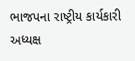ભાજપના રાષ્ટ્રીય કાર્યકારી અધ્યક્ષ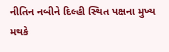નીતિન નબીને દિલ્હી સ્થિત પક્ષના મુખ્ય મથકે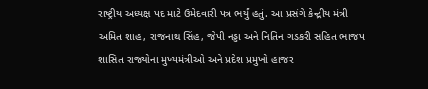રાષ્ટ્રીય અધ્યક્ષ પદ માટે ઉમેદવારી પત્ર ભર્યું હતું. આ પ્રસંગે કેન્દ્રીય મંત્રી અમિત શાહ, રાજનાથ સિંહ, જેપી નડ્ડા અને નિતિન ગડકરી સહિત ભાજપ શાસિત રાજ્યોના મુખ્યમંત્રીઓ અને પ્રદેશ પ્રમુખો હાજર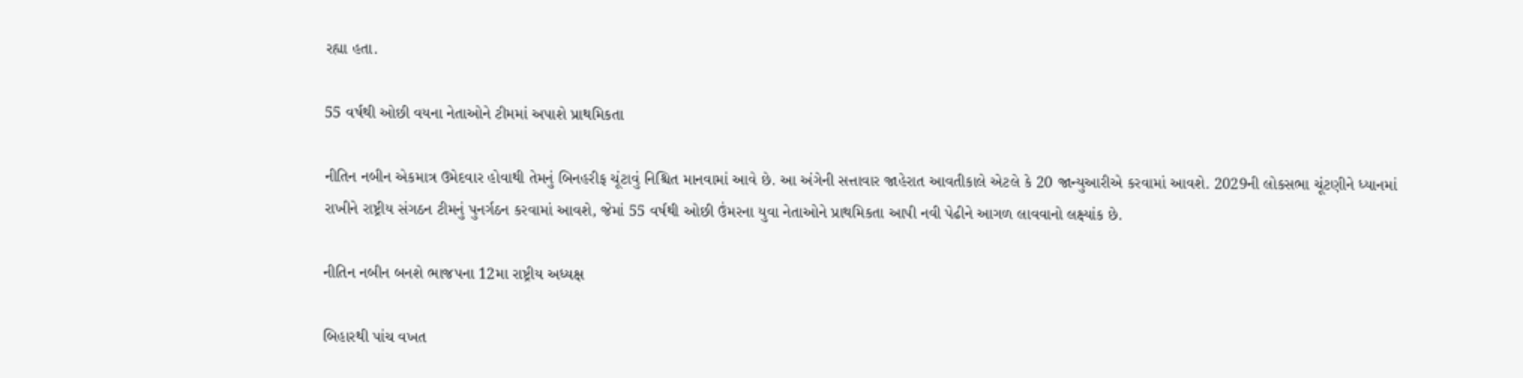રહ્યા હતા.

55 વર્ષથી ઓછી વયના નેતાઓને ટીમમાં અપાશે પ્રાથમિકતા

નીતિન નબીન એકમાત્ર ઉમેદવાર હોવાથી તેમનું બિનહરીફ ચૂંટાવું નિશ્ચિત માનવામાં આવે છે. આ અંગેની સત્તાવાર જાહેરાત આવતીકાલે એટલે કે 20 જાન્યુઆરીએ કરવામાં આવશે. 2029ની લોકસભા ચૂંટણીને ધ્યાનમાં રાખીને રાષ્ટ્રીય સંગઠન ટીમનું પુનર્ગઠન કરવામાં આવશે, જેમાં 55 વર્ષથી ઓછી ઉંમરના યુવા નેતાઓને પ્રાથમિકતા આપી નવી પેઢીને આગળ લાવવાનો લક્ષ્‍યાંક છે.

નીતિન નબીન બનશે ભાજપના 12મા રાષ્ટ્રીય અધ્યક્ષ

બિહારથી પાંચ વખત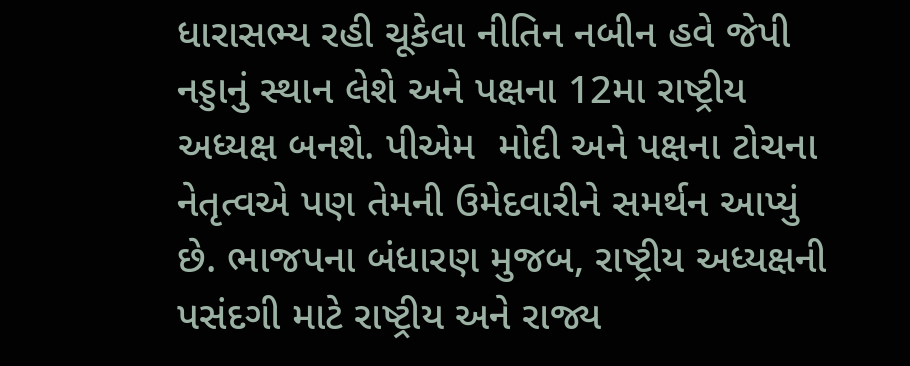ધારાસભ્ય રહી ચૂકેલા નીતિન નબીન હવે જેપી નડ્ડાનું સ્થાન લેશે અને પક્ષના 12મા રાષ્ટ્રીય અધ્યક્ષ બનશે. પીએમ  મોદી અને પક્ષના ટોચના નેતૃત્વએ પણ તેમની ઉમેદવારીને સમર્થન આપ્યું છે. ભાજપના બંધારણ મુજબ, રાષ્ટ્રીય અધ્યક્ષની પસંદગી માટે રાષ્ટ્રીય અને રાજ્ય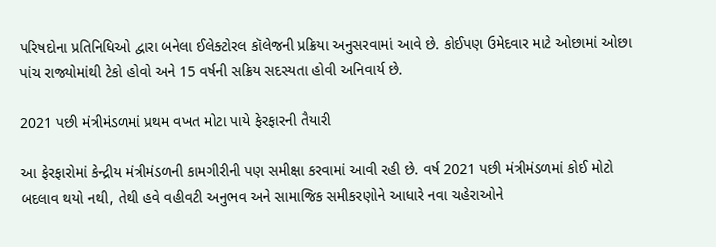પરિષદોના પ્રતિનિધિઓ દ્વારા બનેલા ઈલેક્ટોરલ કૉલેજની પ્રક્રિયા અનુસરવામાં આવે છે. કોઈપણ ઉમેદવાર માટે ઓછામાં ઓછા પાંચ રાજ્યોમાંથી ટેકો હોવો અને 15 વર્ષની સક્રિય સદસ્યતા હોવી અનિવાર્ય છે.

2021 પછી મંત્રીમંડળમાં પ્રથમ વખત મોટા પાયે ફેરફારની તૈયારી

આ ફેરફારોમાં કેન્દ્રીય મંત્રીમંડળની કામગીરીની પણ સમીક્ષા કરવામાં આવી રહી છે. વર્ષ 2021 પછી મંત્રીમંડળમાં કોઈ મોટો બદલાવ થયો નથી, તેથી હવે વહીવટી અનુભવ અને સામાજિક સમીકરણોને આધારે નવા ચહેરાઓને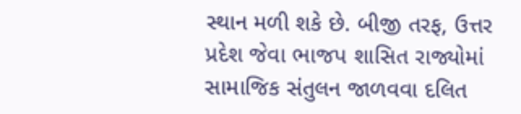સ્થાન મળી શકે છે. બીજી તરફ, ઉત્તર પ્રદેશ જેવા ભાજપ શાસિત રાજ્યોમાં સામાજિક સંતુલન જાળવવા દલિત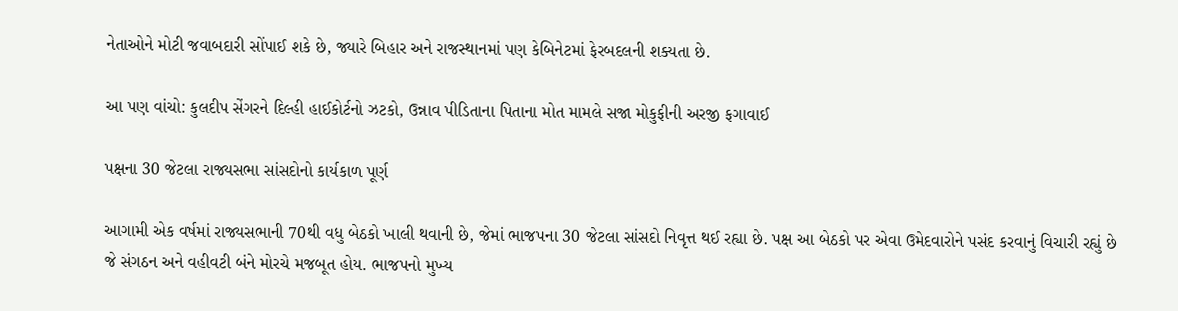નેતાઓને મોટી જવાબદારી સોંપાઈ શકે છે, જ્યારે બિહાર અને રાજસ્થાનમાં પણ કેબિનેટમાં ફેરબદલની શક્યતા છે.

આ પણ વાંચો: કુલદીપ સેંગરને દિલ્હી હાઈકોર્ટનો ઝટકો, ઉન્નાવ પીડિતાના પિતાના મોત મામલે સજા મોકુફીની અરજી ફગાવાઈ

પક્ષના 30 જેટલા રાજ્યસભા સાંસદોનો કાર્યકાળ પૂર્ણ

આગામી એક વર્ષમાં રાજ્યસભાની 70થી વધુ બેઠકો ખાલી થવાની છે, જેમાં ભાજપના 30 જેટલા સાંસદો નિવૃત્ત થઈ રહ્યા છે. પક્ષ આ બેઠકો પર એવા ઉમેદવારોને પસંદ કરવાનું વિચારી રહ્યું છે જે સંગઠન અને વહીવટી બંને મોરચે મજબૂત હોય. ભાજપનો મુખ્ય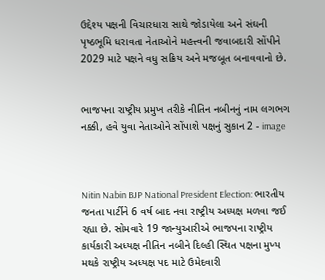ઉદ્દેશ્ય પક્ષની વિચારધારા સાથે જોડાયેલા અને સંઘની પૃષ્ઠભૂમિ ધરાવતા નેતાઓને મહત્ત્વની જવાબદારી સોંપીને 2029 માટે પક્ષને વધુ સક્રિય અને મજબૂત બનાવવાનો છે.


ભાજપના રાષ્ટ્રીય પ્રમુખ તરીકે નીતિન નબીનનું નામ લગભગ નક્કી, હવે યુવા નેતાઓને સોંપાશે પક્ષનું સુકાન 2 - image



Nitin Nabin BJP National President Election: ભારતીય જનતા પાર્ટીને 6 વર્ષ બાદ નવા રાષ્ટ્રીય અધ્યક્ષ મળવા જઈ રહ્યા છે. સોમવારે 19 જાન્યુઆરીએ ભાજપના રાષ્ટ્રીય કાર્યકારી અધ્યક્ષ નીતિન નબીને દિલ્હી સ્થિત પક્ષના મુખ્ય મથકે રાષ્ટ્રીય અધ્યક્ષ પદ માટે ઉમેદવારી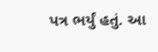પત્ર ભર્યું હતું. આ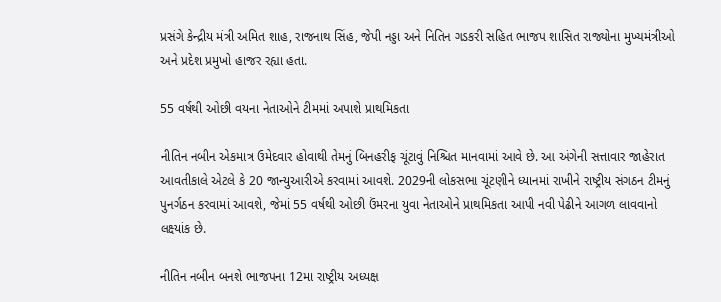પ્રસંગે કેન્દ્રીય મંત્રી અમિત શાહ, રાજનાથ સિંહ, જેપી નડ્ડા અને નિતિન ગડકરી સહિત ભાજપ શાસિત રાજ્યોના મુખ્યમંત્રીઓ અને પ્રદેશ પ્રમુખો હાજર રહ્યા હતા.

55 વર્ષથી ઓછી વયના નેતાઓને ટીમમાં અપાશે પ્રાથમિકતા

નીતિન નબીન એકમાત્ર ઉમેદવાર હોવાથી તેમનું બિનહરીફ ચૂંટાવું નિશ્ચિત માનવામાં આવે છે. આ અંગેની સત્તાવાર જાહેરાત આવતીકાલે એટલે કે 20 જાન્યુઆરીએ કરવામાં આવશે. 2029ની લોકસભા ચૂંટણીને ધ્યાનમાં રાખીને રાષ્ટ્રીય સંગઠન ટીમનું પુનર્ગઠન કરવામાં આવશે, જેમાં 55 વર્ષથી ઓછી ઉંમરના યુવા નેતાઓને પ્રાથમિકતા આપી નવી પેઢીને આગળ લાવવાનો લક્ષ્‍યાંક છે.

નીતિન નબીન બનશે ભાજપના 12મા રાષ્ટ્રીય અધ્યક્ષ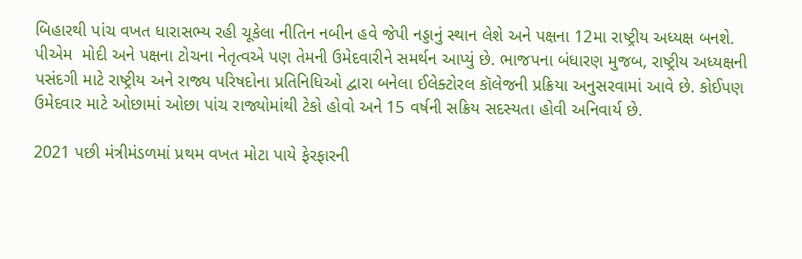બિહારથી પાંચ વખત ધારાસભ્ય રહી ચૂકેલા નીતિન નબીન હવે જેપી નડ્ડાનું સ્થાન લેશે અને પક્ષના 12મા રાષ્ટ્રીય અધ્યક્ષ બનશે. પીએમ  મોદી અને પક્ષના ટોચના નેતૃત્વએ પણ તેમની ઉમેદવારીને સમર્થન આપ્યું છે. ભાજપના બંધારણ મુજબ, રાષ્ટ્રીય અધ્યક્ષની પસંદગી માટે રાષ્ટ્રીય અને રાજ્ય પરિષદોના પ્રતિનિધિઓ દ્વારા બનેલા ઈલેક્ટોરલ કૉલેજની પ્રક્રિયા અનુસરવામાં આવે છે. કોઈપણ ઉમેદવાર માટે ઓછામાં ઓછા પાંચ રાજ્યોમાંથી ટેકો હોવો અને 15 વર્ષની સક્રિય સદસ્યતા હોવી અનિવાર્ય છે.

2021 પછી મંત્રીમંડળમાં પ્રથમ વખત મોટા પાયે ફેરફારની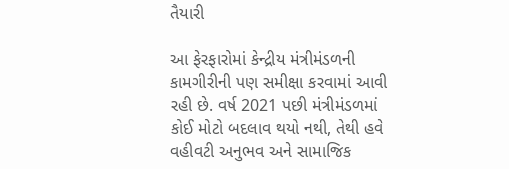તૈયારી

આ ફેરફારોમાં કેન્દ્રીય મંત્રીમંડળની કામગીરીની પણ સમીક્ષા કરવામાં આવી રહી છે. વર્ષ 2021 પછી મંત્રીમંડળમાં કોઈ મોટો બદલાવ થયો નથી, તેથી હવે વહીવટી અનુભવ અને સામાજિક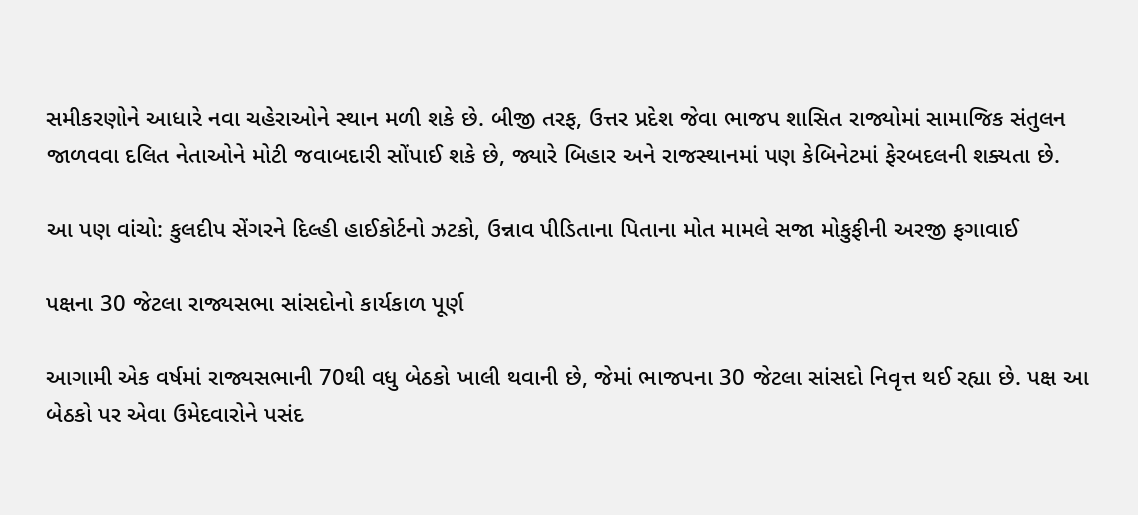સમીકરણોને આધારે નવા ચહેરાઓને સ્થાન મળી શકે છે. બીજી તરફ, ઉત્તર પ્રદેશ જેવા ભાજપ શાસિત રાજ્યોમાં સામાજિક સંતુલન જાળવવા દલિત નેતાઓને મોટી જવાબદારી સોંપાઈ શકે છે, જ્યારે બિહાર અને રાજસ્થાનમાં પણ કેબિનેટમાં ફેરબદલની શક્યતા છે.

આ પણ વાંચો: કુલદીપ સેંગરને દિલ્હી હાઈકોર્ટનો ઝટકો, ઉન્નાવ પીડિતાના પિતાના મોત મામલે સજા મોકુફીની અરજી ફગાવાઈ

પક્ષના 30 જેટલા રાજ્યસભા સાંસદોનો કાર્યકાળ પૂર્ણ

આગામી એક વર્ષમાં રાજ્યસભાની 70થી વધુ બેઠકો ખાલી થવાની છે, જેમાં ભાજપના 30 જેટલા સાંસદો નિવૃત્ત થઈ રહ્યા છે. પક્ષ આ બેઠકો પર એવા ઉમેદવારોને પસંદ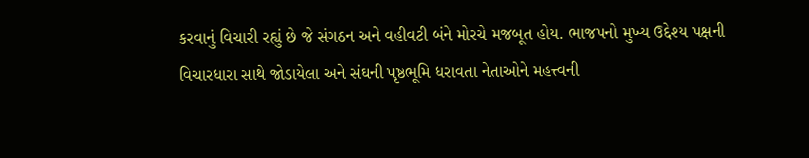કરવાનું વિચારી રહ્યું છે જે સંગઠન અને વહીવટી બંને મોરચે મજબૂત હોય. ભાજપનો મુખ્ય ઉદ્દેશ્ય પક્ષની વિચારધારા સાથે જોડાયેલા અને સંઘની પૃષ્ઠભૂમિ ધરાવતા નેતાઓને મહત્ત્વની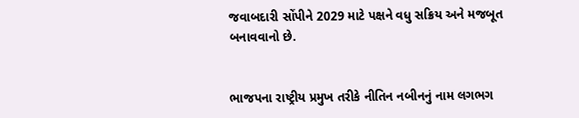જવાબદારી સોંપીને 2029 માટે પક્ષને વધુ સક્રિય અને મજબૂત બનાવવાનો છે.


ભાજપના રાષ્ટ્રીય પ્રમુખ તરીકે નીતિન નબીનનું નામ લગભગ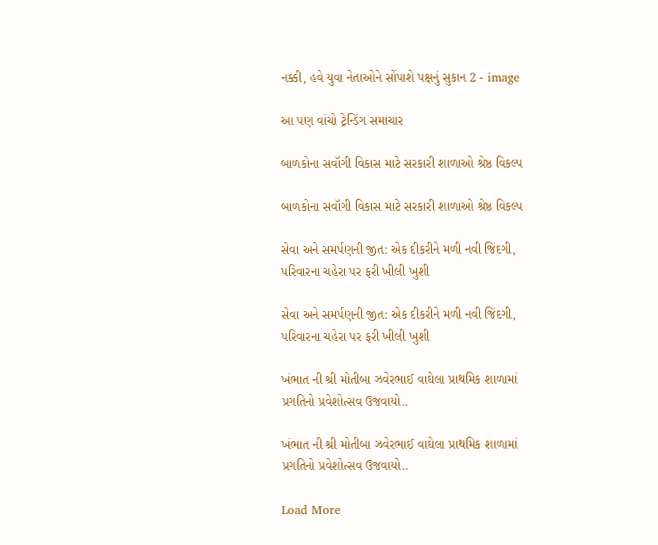નક્કી, હવે યુવા નેતાઓને સોંપાશે પક્ષનું સુકાન 2 - image

આ પણ વાંચો ટ્રેન્ડિંગ સમાચાર

બાળકોના સવૉગી વિકાસ માટે સરકારી શાળાઓ શ્રેષ્ઠ વિકલ્પ

બાળકોના સવૉગી વિકાસ માટે સરકારી શાળાઓ શ્રેષ્ઠ વિકલ્પ

સેવા અને સમર્પણની જીત: એક દીકરીને મળી નવી જિંદગી, પરિવારના ચહેરા પર ફરી ખીલી ખુશી

સેવા અને સમર્પણની જીત: એક દીકરીને મળી નવી જિંદગી, પરિવારના ચહેરા પર ફરી ખીલી ખુશી

ખંભાત ની શ્રી મોતીબા ઝવેરભાઈ વાઘેલા પ્રાથમિક શાળામાં પ્રગતિનો પ્રવેશોત્સવ ઉજવાયો..

ખંભાત ની શ્રી મોતીબા ઝવેરભાઈ વાઘેલા પ્રાથમિક શાળામાં પ્રગતિનો પ્રવેશોત્સવ ઉજવાયો..

Load More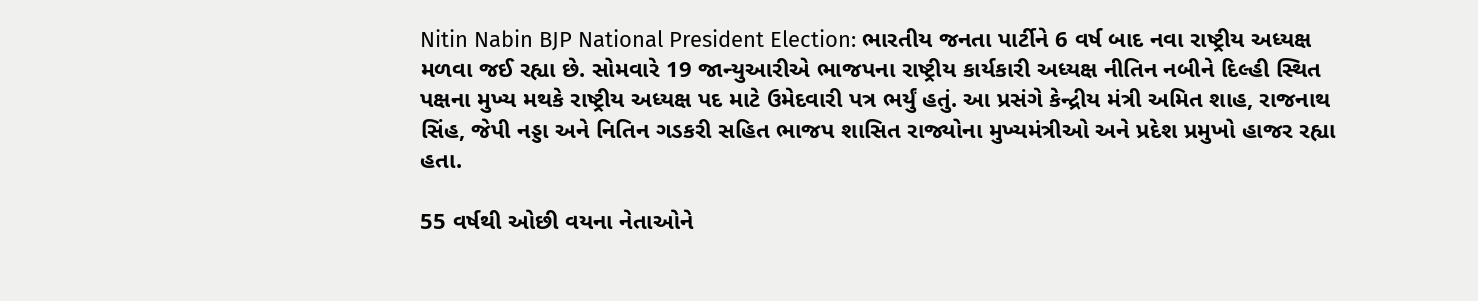Nitin Nabin BJP National President Election: ભારતીય જનતા પાર્ટીને 6 વર્ષ બાદ નવા રાષ્ટ્રીય અધ્યક્ષ મળવા જઈ રહ્યા છે. સોમવારે 19 જાન્યુઆરીએ ભાજપના રાષ્ટ્રીય કાર્યકારી અધ્યક્ષ નીતિન નબીને દિલ્હી સ્થિત પક્ષના મુખ્ય મથકે રાષ્ટ્રીય અધ્યક્ષ પદ માટે ઉમેદવારી પત્ર ભર્યું હતું. આ પ્રસંગે કેન્દ્રીય મંત્રી અમિત શાહ, રાજનાથ સિંહ, જેપી નડ્ડા અને નિતિન ગડકરી સહિત ભાજપ શાસિત રાજ્યોના મુખ્યમંત્રીઓ અને પ્રદેશ પ્રમુખો હાજર રહ્યા હતા.

55 વર્ષથી ઓછી વયના નેતાઓને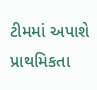ટીમમાં અપાશે પ્રાથમિકતા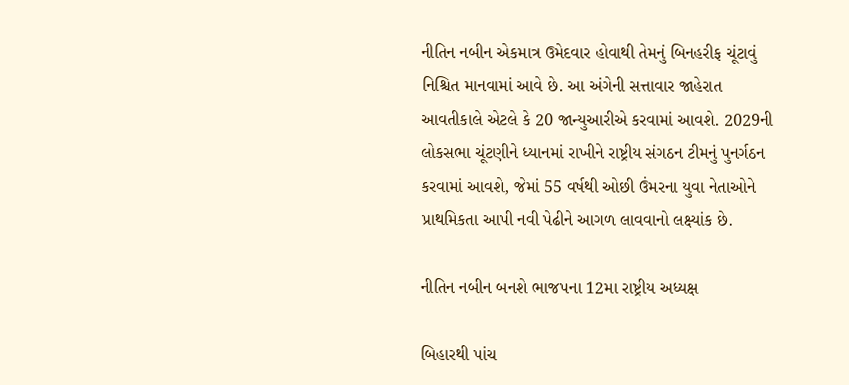નીતિન નબીન એકમાત્ર ઉમેદવાર હોવાથી તેમનું બિનહરીફ ચૂંટાવું નિશ્ચિત માનવામાં આવે છે. આ અંગેની સત્તાવાર જાહેરાત આવતીકાલે એટલે કે 20 જાન્યુઆરીએ કરવામાં આવશે. 2029ની લોકસભા ચૂંટણીને ધ્યાનમાં રાખીને રાષ્ટ્રીય સંગઠન ટીમનું પુનર્ગઠન કરવામાં આવશે, જેમાં 55 વર્ષથી ઓછી ઉંમરના યુવા નેતાઓને પ્રાથમિકતા આપી નવી પેઢીને આગળ લાવવાનો લક્ષ્‍યાંક છે.

નીતિન નબીન બનશે ભાજપના 12મા રાષ્ટ્રીય અધ્યક્ષ

બિહારથી પાંચ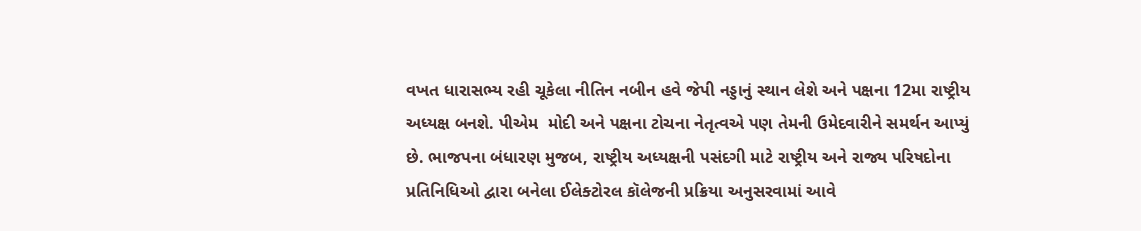વખત ધારાસભ્ય રહી ચૂકેલા નીતિન નબીન હવે જેપી નડ્ડાનું સ્થાન લેશે અને પક્ષના 12મા રાષ્ટ્રીય અધ્યક્ષ બનશે. પીએમ  મોદી અને પક્ષના ટોચના નેતૃત્વએ પણ તેમની ઉમેદવારીને સમર્થન આપ્યું છે. ભાજપના બંધારણ મુજબ, રાષ્ટ્રીય અધ્યક્ષની પસંદગી માટે રાષ્ટ્રીય અને રાજ્ય પરિષદોના પ્રતિનિધિઓ દ્વારા બનેલા ઈલેક્ટોરલ કૉલેજની પ્રક્રિયા અનુસરવામાં આવે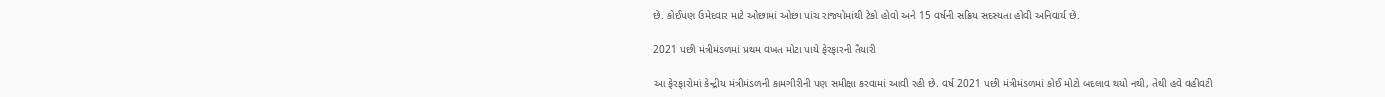છે. કોઈપણ ઉમેદવાર માટે ઓછામાં ઓછા પાંચ રાજ્યોમાંથી ટેકો હોવો અને 15 વર્ષની સક્રિય સદસ્યતા હોવી અનિવાર્ય છે.

2021 પછી મંત્રીમંડળમાં પ્રથમ વખત મોટા પાયે ફેરફારની તૈયારી

આ ફેરફારોમાં કેન્દ્રીય મંત્રીમંડળની કામગીરીની પણ સમીક્ષા કરવામાં આવી રહી છે. વર્ષ 2021 પછી મંત્રીમંડળમાં કોઈ મોટો બદલાવ થયો નથી, તેથી હવે વહીવટી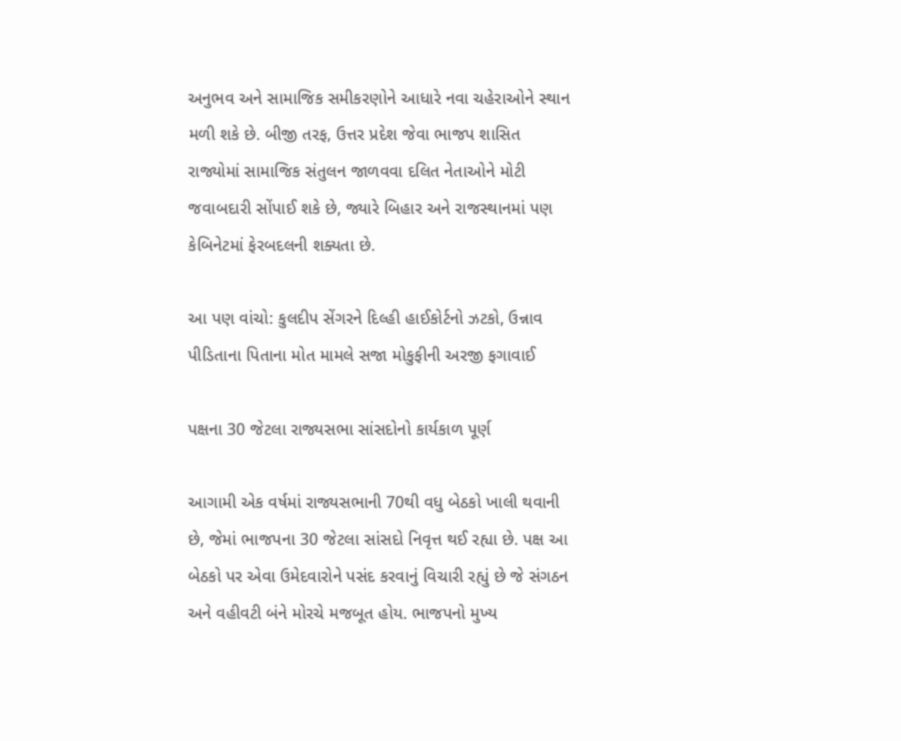અનુભવ અને સામાજિક સમીકરણોને આધારે નવા ચહેરાઓને સ્થાન મળી શકે છે. બીજી તરફ, ઉત્તર પ્રદેશ જેવા ભાજપ શાસિત રાજ્યોમાં સામાજિક સંતુલન જાળવવા દલિત નેતાઓને મોટી જવાબદારી સોંપાઈ શકે છે, જ્યારે બિહાર અને રાજસ્થાનમાં પણ કેબિનેટમાં ફેરબદલની શક્યતા છે.

આ પણ વાંચો: કુલદીપ સેંગરને દિલ્હી હાઈકોર્ટનો ઝટકો, ઉન્નાવ પીડિતાના પિતાના મોત મામલે સજા મોકુફીની અરજી ફગાવાઈ

પક્ષના 30 જેટલા રાજ્યસભા સાંસદોનો કાર્યકાળ પૂર્ણ

આગામી એક વર્ષમાં રાજ્યસભાની 70થી વધુ બેઠકો ખાલી થવાની છે, જેમાં ભાજપના 30 જેટલા સાંસદો નિવૃત્ત થઈ રહ્યા છે. પક્ષ આ બેઠકો પર એવા ઉમેદવારોને પસંદ કરવાનું વિચારી રહ્યું છે જે સંગઠન અને વહીવટી બંને મોરચે મજબૂત હોય. ભાજપનો મુખ્ય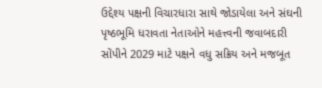ઉદ્દેશ્ય પક્ષની વિચારધારા સાથે જોડાયેલા અને સંઘની પૃષ્ઠભૂમિ ધરાવતા નેતાઓને મહત્ત્વની જવાબદારી સોંપીને 2029 માટે પક્ષને વધુ સક્રિય અને મજબૂત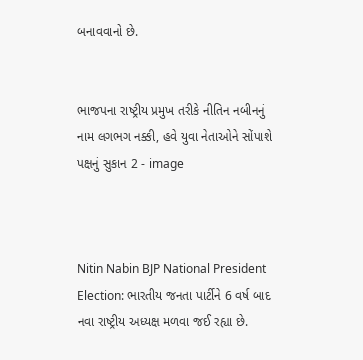બનાવવાનો છે.


ભાજપના રાષ્ટ્રીય પ્રમુખ તરીકે નીતિન નબીનનું નામ લગભગ નક્કી, હવે યુવા નેતાઓને સોંપાશે પક્ષનું સુકાન 2 - image



Nitin Nabin BJP National President Election: ભારતીય જનતા પાર્ટીને 6 વર્ષ બાદ નવા રાષ્ટ્રીય અધ્યક્ષ મળવા જઈ રહ્યા છે.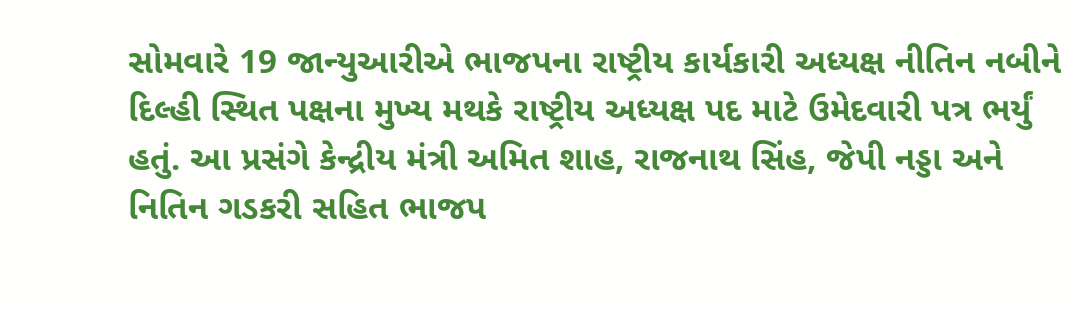સોમવારે 19 જાન્યુઆરીએ ભાજપના રાષ્ટ્રીય કાર્યકારી અધ્યક્ષ નીતિન નબીને દિલ્હી સ્થિત પક્ષના મુખ્ય મથકે રાષ્ટ્રીય અધ્યક્ષ પદ માટે ઉમેદવારી પત્ર ભર્યું હતું. આ પ્રસંગે કેન્દ્રીય મંત્રી અમિત શાહ, રાજનાથ સિંહ, જેપી નડ્ડા અને નિતિન ગડકરી સહિત ભાજપ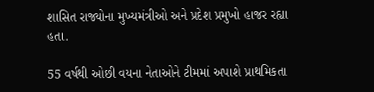શાસિત રાજ્યોના મુખ્યમંત્રીઓ અને પ્રદેશ પ્રમુખો હાજર રહ્યા હતા.

55 વર્ષથી ઓછી વયના નેતાઓને ટીમમાં અપાશે પ્રાથમિકતા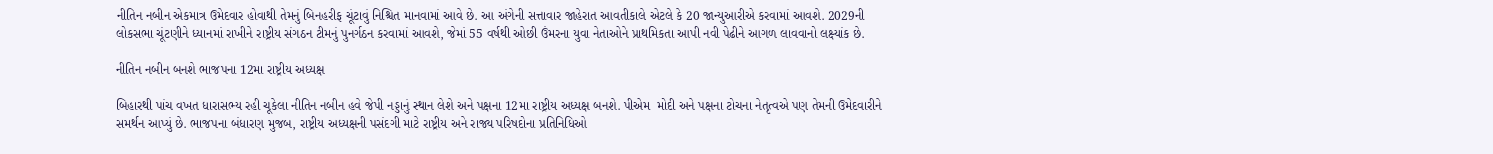નીતિન નબીન એકમાત્ર ઉમેદવાર હોવાથી તેમનું બિનહરીફ ચૂંટાવું નિશ્ચિત માનવામાં આવે છે. આ અંગેની સત્તાવાર જાહેરાત આવતીકાલે એટલે કે 20 જાન્યુઆરીએ કરવામાં આવશે. 2029ની લોકસભા ચૂંટણીને ધ્યાનમાં રાખીને રાષ્ટ્રીય સંગઠન ટીમનું પુનર્ગઠન કરવામાં આવશે, જેમાં 55 વર્ષથી ઓછી ઉંમરના યુવા નેતાઓને પ્રાથમિકતા આપી નવી પેઢીને આગળ લાવવાનો લક્ષ્‍યાંક છે.

નીતિન નબીન બનશે ભાજપના 12મા રાષ્ટ્રીય અધ્યક્ષ

બિહારથી પાંચ વખત ધારાસભ્ય રહી ચૂકેલા નીતિન નબીન હવે જેપી નડ્ડાનું સ્થાન લેશે અને પક્ષના 12મા રાષ્ટ્રીય અધ્યક્ષ બનશે. પીએમ  મોદી અને પક્ષના ટોચના નેતૃત્વએ પણ તેમની ઉમેદવારીને સમર્થન આપ્યું છે. ભાજપના બંધારણ મુજબ, રાષ્ટ્રીય અધ્યક્ષની પસંદગી માટે રાષ્ટ્રીય અને રાજ્ય પરિષદોના પ્રતિનિધિઓ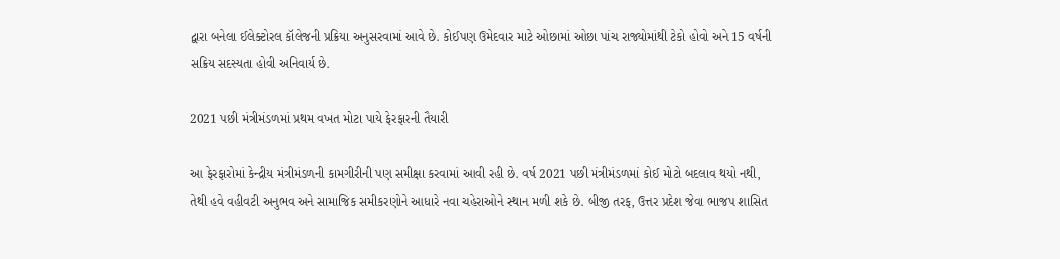દ્વારા બનેલા ઈલેક્ટોરલ કૉલેજની પ્રક્રિયા અનુસરવામાં આવે છે. કોઈપણ ઉમેદવાર માટે ઓછામાં ઓછા પાંચ રાજ્યોમાંથી ટેકો હોવો અને 15 વર્ષની સક્રિય સદસ્યતા હોવી અનિવાર્ય છે.

2021 પછી મંત્રીમંડળમાં પ્રથમ વખત મોટા પાયે ફેરફારની તૈયારી

આ ફેરફારોમાં કેન્દ્રીય મંત્રીમંડળની કામગીરીની પણ સમીક્ષા કરવામાં આવી રહી છે. વર્ષ 2021 પછી મંત્રીમંડળમાં કોઈ મોટો બદલાવ થયો નથી, તેથી હવે વહીવટી અનુભવ અને સામાજિક સમીકરણોને આધારે નવા ચહેરાઓને સ્થાન મળી શકે છે. બીજી તરફ, ઉત્તર પ્રદેશ જેવા ભાજપ શાસિત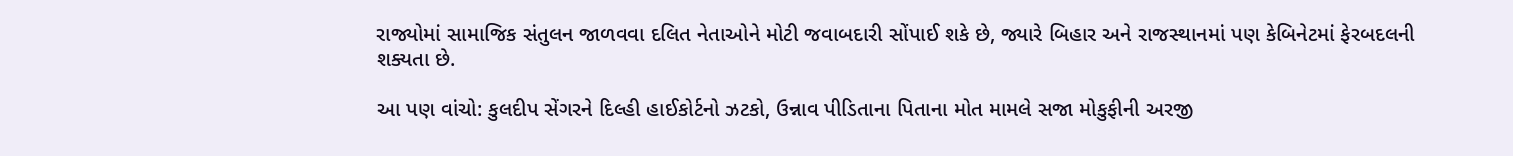રાજ્યોમાં સામાજિક સંતુલન જાળવવા દલિત નેતાઓને મોટી જવાબદારી સોંપાઈ શકે છે, જ્યારે બિહાર અને રાજસ્થાનમાં પણ કેબિનેટમાં ફેરબદલની શક્યતા છે.

આ પણ વાંચો: કુલદીપ સેંગરને દિલ્હી હાઈકોર્ટનો ઝટકો, ઉન્નાવ પીડિતાના પિતાના મોત મામલે સજા મોકુફીની અરજી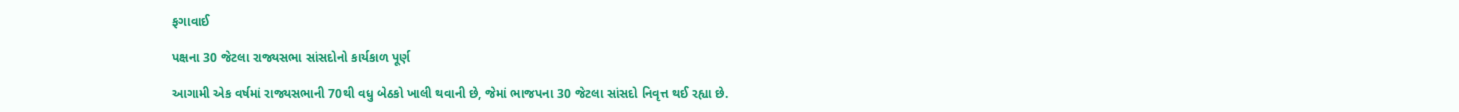ફગાવાઈ

પક્ષના 30 જેટલા રાજ્યસભા સાંસદોનો કાર્યકાળ પૂર્ણ

આગામી એક વર્ષમાં રાજ્યસભાની 70થી વધુ બેઠકો ખાલી થવાની છે, જેમાં ભાજપના 30 જેટલા સાંસદો નિવૃત્ત થઈ રહ્યા છે.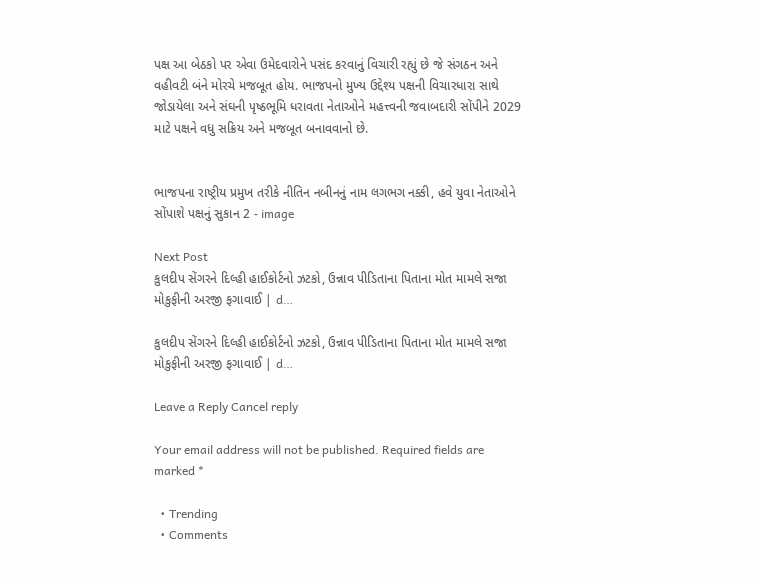પક્ષ આ બેઠકો પર એવા ઉમેદવારોને પસંદ કરવાનું વિચારી રહ્યું છે જે સંગઠન અને વહીવટી બંને મોરચે મજબૂત હોય. ભાજપનો મુખ્ય ઉદ્દેશ્ય પક્ષની વિચારધારા સાથે જોડાયેલા અને સંઘની પૃષ્ઠભૂમિ ધરાવતા નેતાઓને મહત્ત્વની જવાબદારી સોંપીને 2029 માટે પક્ષને વધુ સક્રિય અને મજબૂત બનાવવાનો છે.


ભાજપના રાષ્ટ્રીય પ્રમુખ તરીકે નીતિન નબીનનું નામ લગભગ નક્કી, હવે યુવા નેતાઓને સોંપાશે પક્ષનું સુકાન 2 - image

Next Post
કુલદીપ સેંગરને દિલ્હી હાઈકોર્ટનો ઝટકો, ઉન્નાવ પીડિતાના પિતાના મોત મામલે સજા મોકુફીની અરજી ફગાવાઈ | d…

કુલદીપ સેંગરને દિલ્હી હાઈકોર્ટનો ઝટકો, ઉન્નાવ પીડિતાના પિતાના મોત મામલે સજા મોકુફીની અરજી ફગાવાઈ | d…

Leave a Reply Cancel reply

Your email address will not be published. Required fields are marked *

  • Trending
  • Comments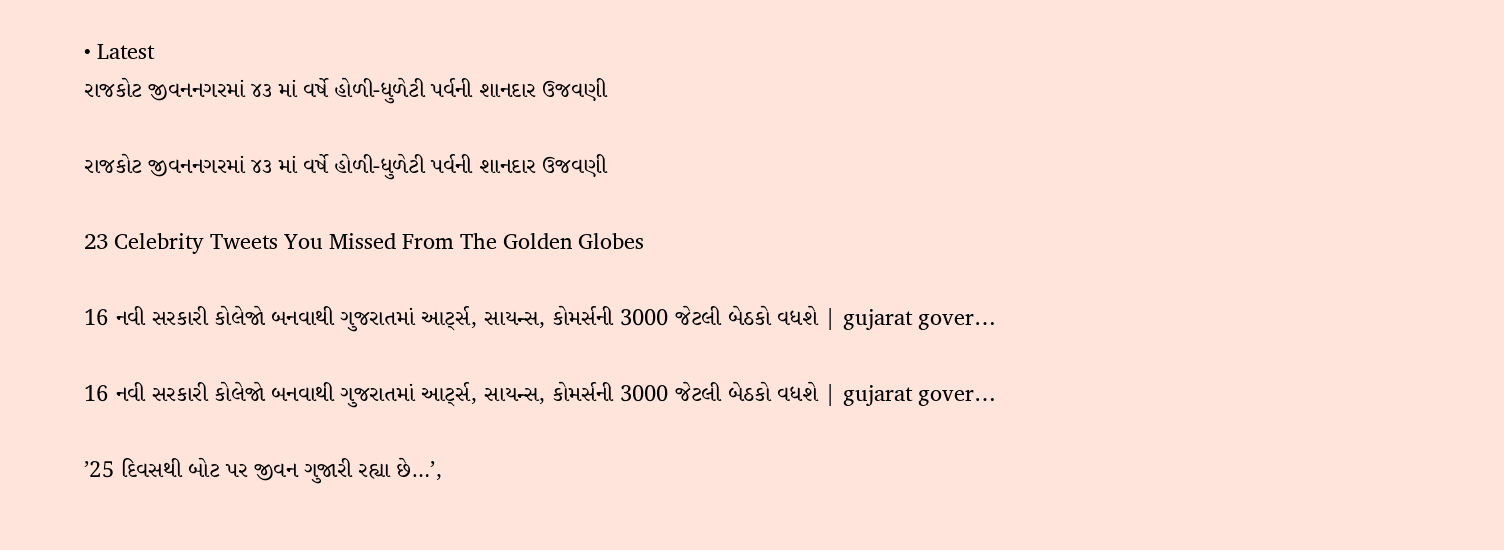• Latest
રાજકોટ જીવનનગરમાં ૪૩ માં વર્ષે હોળી-ધુળેટી પર્વની શાનદાર ઉજવણી

રાજકોટ જીવનનગરમાં ૪૩ માં વર્ષે હોળી-ધુળેટી પર્વની શાનદાર ઉજવણી

23 Celebrity Tweets You Missed From The Golden Globes

16 નવી સરકારી કોલેજો બનવાથી ગુજરાતમાં આર્ટ્સ, સાયન્સ, કોમર્સની 3000 જેટલી બેઠકો વધશે | gujarat gover…

16 નવી સરકારી કોલેજો બનવાથી ગુજરાતમાં આર્ટ્સ, સાયન્સ, કોમર્સની 3000 જેટલી બેઠકો વધશે | gujarat gover…

’25 દિવસથી બોટ પર જીવન ગુજારી રહ્યા છે…’,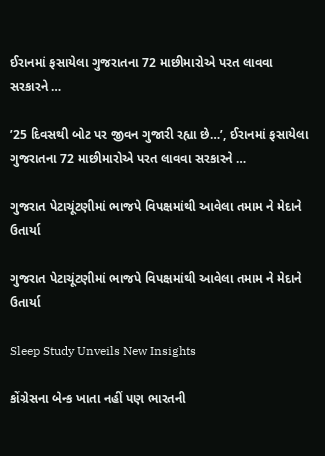ઈરાનમાં ફસાયેલા ગુજરાતના 72 માછીમારોએ પરત લાવવા સરકારને …

’25 દિવસથી બોટ પર જીવન ગુજારી રહ્યા છે…’, ઈરાનમાં ફસાયેલા ગુજરાતના 72 માછીમારોએ પરત લાવવા સરકારને …

ગુજરાત પેટાચૂંટણીમાં ભાજપે વિપક્ષમાંથી આવેલા તમામ ને મેદાને ઉતાર્યા

ગુજરાત પેટાચૂંટણીમાં ભાજપે વિપક્ષમાંથી આવેલા તમામ ને મેદાને ઉતાર્યા

Sleep Study Unveils New Insights

કોંગ્રેસના બેન્ક ખાતા નહીં પણ ભારતની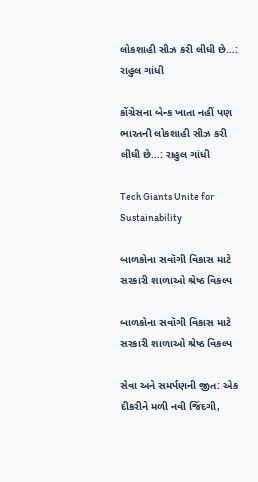લોકશાહી સીઝ કરી લીધી છે…:  રાહુલ ગાંધી

કોંગ્રેસના બેન્ક ખાતા નહીં પણ ભારતની લોકશાહી સીઝ કરી લીધી છે…: રાહુલ ગાંધી

Tech Giants Unite for Sustainability

બાળકોના સવૉગી વિકાસ માટે સરકારી શાળાઓ શ્રેષ્ઠ વિકલ્પ

બાળકોના સવૉગી વિકાસ માટે સરકારી શાળાઓ શ્રેષ્ઠ વિકલ્પ

સેવા અને સમર્પણની જીત: એક દીકરીને મળી નવી જિંદગી,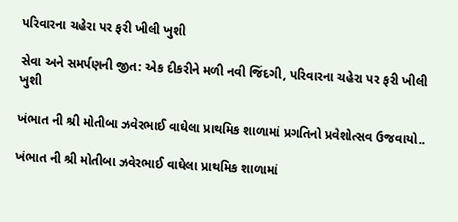પરિવારના ચહેરા પર ફરી ખીલી ખુશી

સેવા અને સમર્પણની જીત: એક દીકરીને મળી નવી જિંદગી, પરિવારના ચહેરા પર ફરી ખીલી ખુશી

ખંભાત ની શ્રી મોતીબા ઝવેરભાઈ વાઘેલા પ્રાથમિક શાળામાં પ્રગતિનો પ્રવેશોત્સવ ઉજવાયો..

ખંભાત ની શ્રી મોતીબા ઝવેરભાઈ વાઘેલા પ્રાથમિક શાળામાં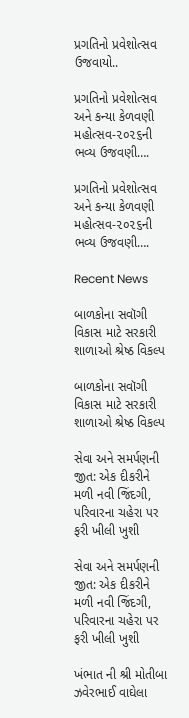પ્રગતિનો પ્રવેશોત્સવ ઉજવાયો..

પ્રગતિનો પ્રવેશોત્સવ અને કન્યા કેળવણી મહોત્સવ-૨૦૨૬ની ભવ્ય ઉજવણી….

પ્રગતિનો પ્રવેશોત્સવ અને કન્યા કેળવણી મહોત્સવ-૨૦૨૬ની ભવ્ય ઉજવણી….

Recent News

બાળકોના સવૉગી વિકાસ માટે સરકારી શાળાઓ શ્રેષ્ઠ વિકલ્પ

બાળકોના સવૉગી વિકાસ માટે સરકારી શાળાઓ શ્રેષ્ઠ વિકલ્પ

સેવા અને સમર્પણની જીત: એક દીકરીને મળી નવી જિંદગી, પરિવારના ચહેરા પર ફરી ખીલી ખુશી

સેવા અને સમર્પણની જીત: એક દીકરીને મળી નવી જિંદગી, પરિવારના ચહેરા પર ફરી ખીલી ખુશી

ખંભાત ની શ્રી મોતીબા ઝવેરભાઈ વાઘેલા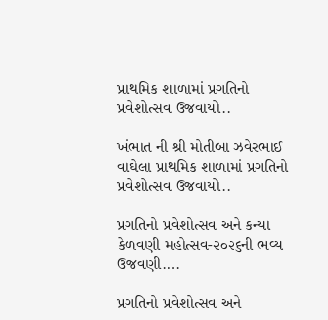પ્રાથમિક શાળામાં પ્રગતિનો પ્રવેશોત્સવ ઉજવાયો..

ખંભાત ની શ્રી મોતીબા ઝવેરભાઈ વાઘેલા પ્રાથમિક શાળામાં પ્રગતિનો પ્રવેશોત્સવ ઉજવાયો..

પ્રગતિનો પ્રવેશોત્સવ અને કન્યા કેળવણી મહોત્સવ-૨૦૨૬ની ભવ્ય ઉજવણી….

પ્રગતિનો પ્રવેશોત્સવ અને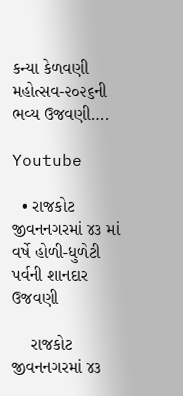કન્યા કેળવણી મહોત્સવ-૨૦૨૬ની ભવ્ય ઉજવણી….

Youtube

  • રાજકોટ જીવનનગરમાં ૪૩ માં વર્ષે હોળી-ધુળેટી પર્વની શાનદાર ઉજવણી

    રાજકોટ જીવનનગરમાં ૪૩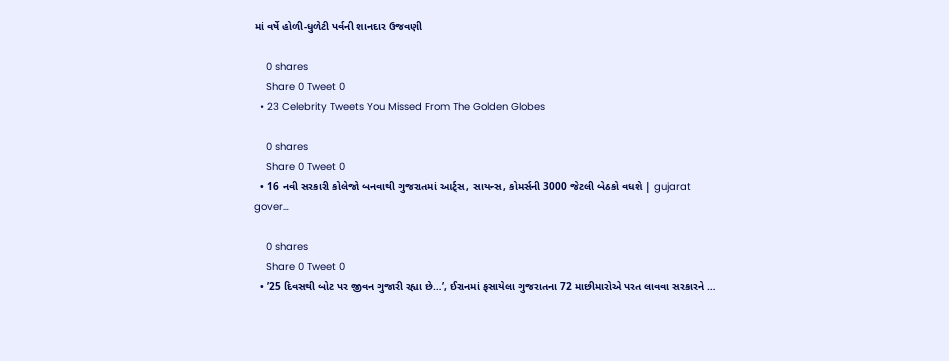માં વર્ષે હોળી-ધુળેટી પર્વની શાનદાર ઉજવણી

    0 shares
    Share 0 Tweet 0
  • 23 Celebrity Tweets You Missed From The Golden Globes

    0 shares
    Share 0 Tweet 0
  • 16 નવી સરકારી કોલેજો બનવાથી ગુજરાતમાં આર્ટ્સ, સાયન્સ, કોમર્સની 3000 જેટલી બેઠકો વધશે | gujarat gover…

    0 shares
    Share 0 Tweet 0
  • ’25 દિવસથી બોટ પર જીવન ગુજારી રહ્યા છે…’, ઈરાનમાં ફસાયેલા ગુજરાતના 72 માછીમારોએ પરત લાવવા સરકારને …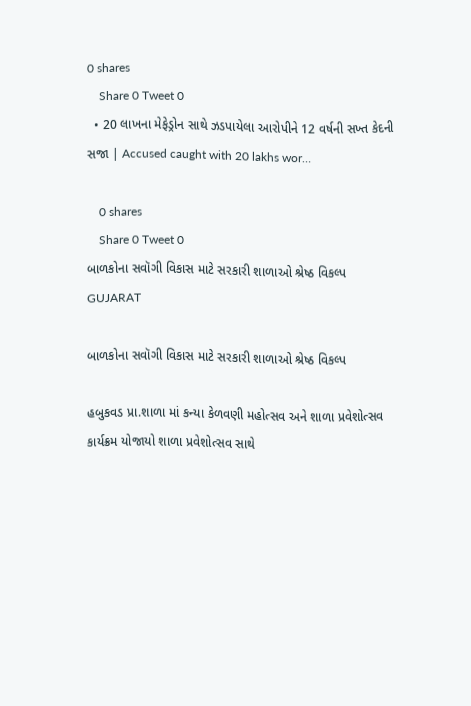0 shares
    Share 0 Tweet 0
  • 20 લાખના મેફેડ્રોન સાથે ઝડપાયેલા આરોપીને 12 વર્ષની સખ્ત કેદની સજા | Accused caught with 20 lakhs wor…

    0 shares
    Share 0 Tweet 0
બાળકોના સવૉગી વિકાસ માટે સરકારી શાળાઓ શ્રેષ્ઠ વિકલ્પ
GUJARAT

બાળકોના સવૉગી વિકાસ માટે સરકારી શાળાઓ શ્રેષ્ઠ વિકલ્પ

હબુકવડ પ્રા.શાળા માં કન્યા કેળવણી મહોત્સવ અને શાળા પ્રવેશોત્સવ કાર્યક્રમ યોજાયો શાળા પ્રવેશોત્સવ સાથે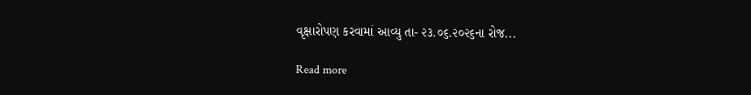વૃક્ષારોપણ કરવામાં આવ્યુ તા- ૨૩.૦૬.૨૦૨૬ના રોજ...

Read more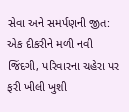સેવા અને સમર્પણની જીત: એક દીકરીને મળી નવી જિંદગી, પરિવારના ચહેરા પર ફરી ખીલી ખુશી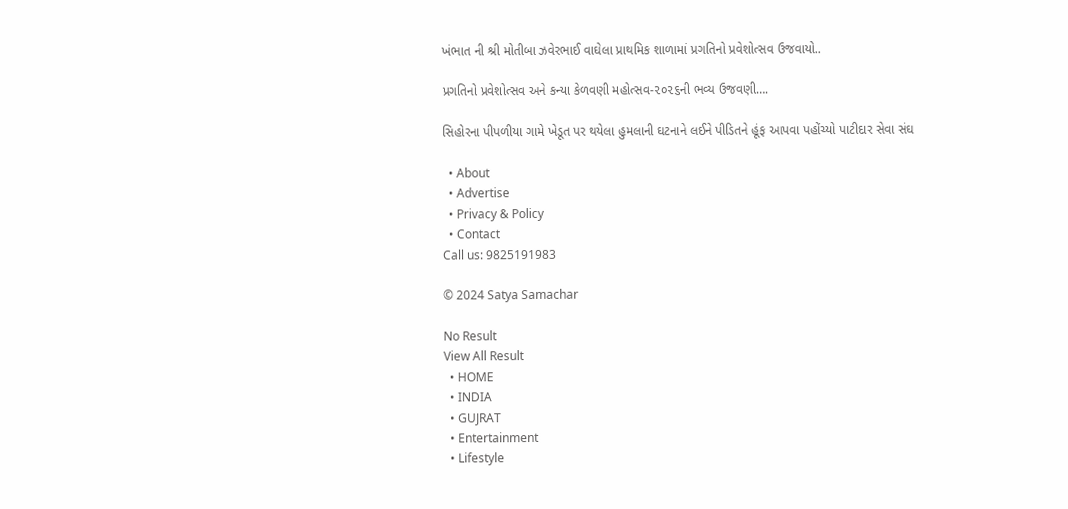ખંભાત ની શ્રી મોતીબા ઝવેરભાઈ વાઘેલા પ્રાથમિક શાળામાં પ્રગતિનો પ્રવેશોત્સવ ઉજવાયો..

પ્રગતિનો પ્રવેશોત્સવ અને કન્યા કેળવણી મહોત્સવ-૨૦૨૬ની ભવ્ય ઉજવણી….

સિહોરના પીપળીયા ગામે ખેડૂત પર થયેલા હુમલાની ઘટનાને લઈને પીડિતને હૂંફ આપવા પહોંચ્યો પાટીદાર સેવા સંઘ

  • About
  • Advertise
  • Privacy & Policy
  • Contact
Call us: 9825191983

© 2024 Satya Samachar

No Result
View All Result
  • HOME
  • INDIA
  • GUJRAT
  • Entertainment
  • Lifestyle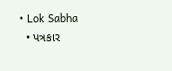• Lok Sabha
  • પત્રકાર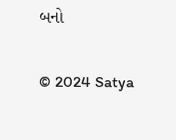બનો

© 2024 Satya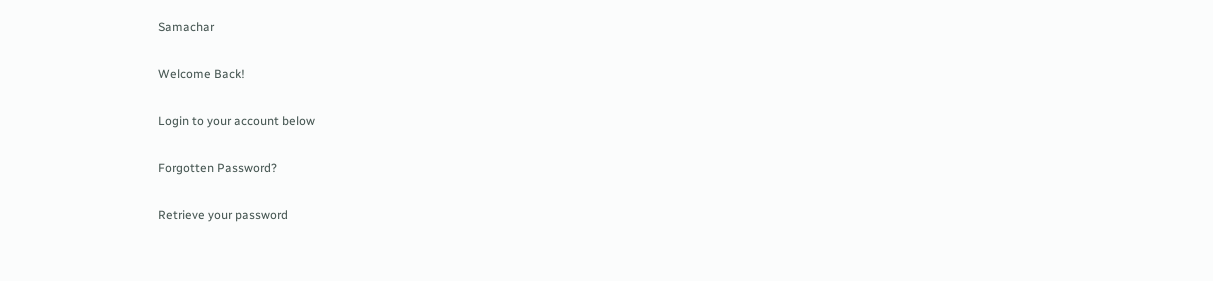Samachar

Welcome Back!

Login to your account below

Forgotten Password?

Retrieve your password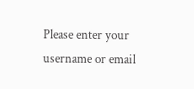Please enter your username or email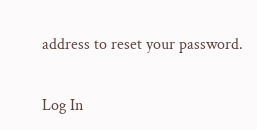address to reset your password.

Log In